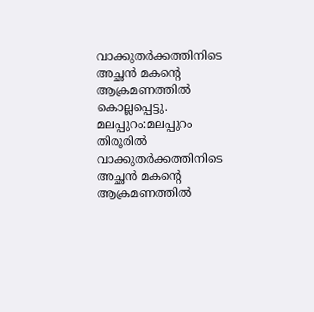വാക്കുതർക്കത്തിനിടെ അച്ഛൻ മകന്റെ ആക്രമണത്തിൽ കൊല്ലപ്പെട്ടു.
മലപ്പുറം:മലപ്പുറം തിരൂരിൽ വാക്കുതർക്കത്തിനിടെ അച്ഛൻ മകന്റെ ആക്രമണത്തിൽ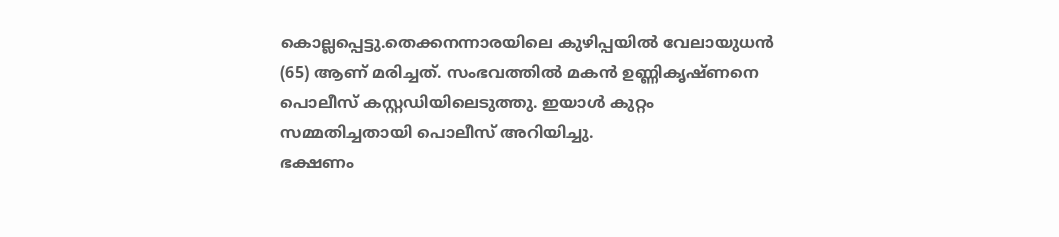കൊല്ലപ്പെട്ടു.തെക്കനന്നാരയിലെ കുഴിപ്പയിൽ വേലായുധൻ (65) ആണ് മരിച്ചത്. സംഭവത്തിൽ മകൻ ഉണ്ണികൃഷ്ണനെ പൊലീസ് കസ്റ്റഡിയിലെടുത്തു. ഇയാൾ കുറ്റം സമ്മതിച്ചതായി പൊലീസ് അറിയിച്ചു.
ഭക്ഷണം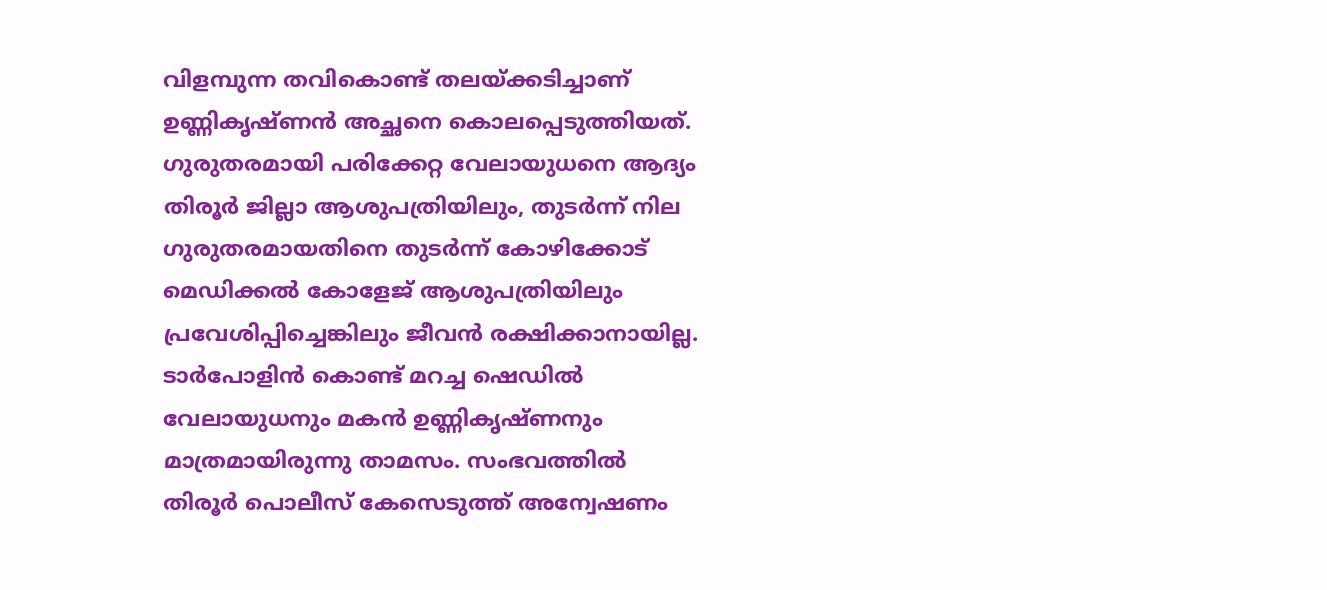വിളമ്പുന്ന തവികൊണ്ട് തലയ്ക്കടിച്ചാണ് ഉണ്ണികൃഷ്ണൻ അച്ഛനെ കൊലപ്പെടുത്തിയത്. ഗുരുതരമായി പരിക്കേറ്റ വേലായുധനെ ആദ്യം തിരൂർ ജില്ലാ ആശുപത്രിയിലും, തുടർന്ന് നില ഗുരുതരമായതിനെ തുടർന്ന് കോഴിക്കോട് മെഡിക്കൽ കോളേജ് ആശുപത്രിയിലും പ്രവേശിപ്പിച്ചെങ്കിലും ജീവൻ രക്ഷിക്കാനായില്ല.
ടാർപോളിൻ കൊണ്ട് മറച്ച ഷെഡിൽ വേലായുധനും മകൻ ഉണ്ണികൃഷ്ണനും മാത്രമായിരുന്നു താമസം. സംഭവത്തിൽ തിരൂർ പൊലീസ് കേസെടുത്ത് അന്വേഷണം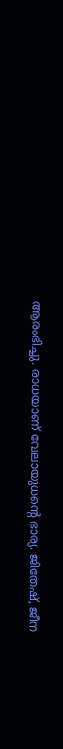ആരംഭിച്ചു. രാധയാണ് വേലായുധന്റെ ഭാര്യ. ജിതേഷ്, ജീന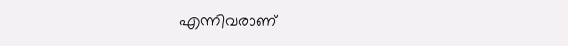എന്നിവരാണ്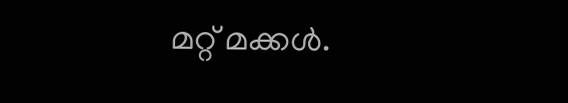മറ്റ് മക്കൾ.